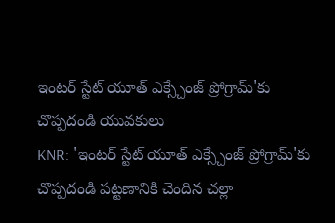ఇంటర్ స్టేట్ యూత్ ఎక్స్చేంజ్ ప్రోగ్రామ్'కు చొప్పదండి యువకులు
KNR: 'ఇంటర్ స్టేట్ యూత్ ఎక్స్చేంజ్ ప్రోగ్రామ్'కు చొప్పదండి పట్టణానికి చెందిన చల్లా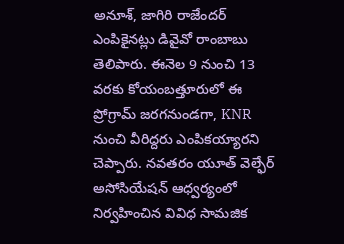అనూశ్, జాగిరి రాజేందర్ ఎంపికైనట్లు డివైవో రాంబాబు తెలిపారు. ఈనెల 9 నుంచి 13 వరకు కోయంబత్తూరులో ఈ ప్రోగ్రామ్ జరగనుండగా, KNR నుంచి వీరిద్దరు ఎంపికయ్యారని చెప్పారు. నవతరం యూత్ వెల్ఫేర్ అసోసియేషన్ ఆధ్వర్యంలో నిర్వహించిన వివిధ సామజిక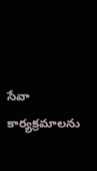సేవా కార్యక్రమాలను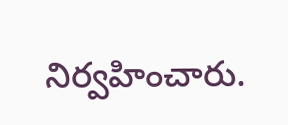నిర్వహించారు.